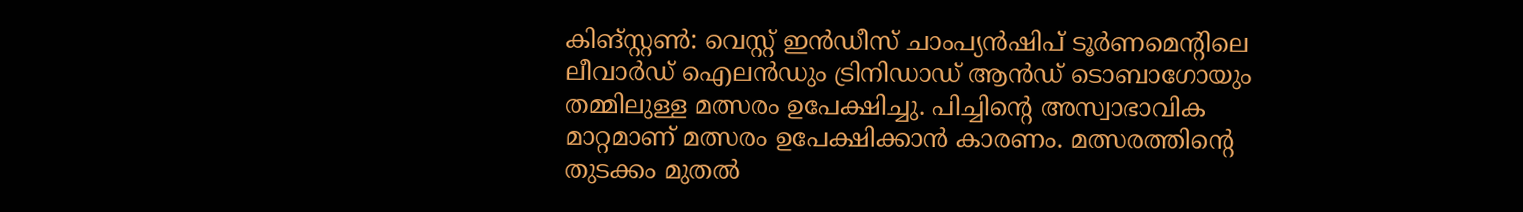കിങ്സ്റ്റൺ: വെസ്റ്റ് ഇൻഡീസ് ചാംപ്യൻഷിപ് ടൂർണമെന്റിലെ ലീവാർഡ് ഐലൻഡും ട്രിനിഡാഡ് ആൻഡ് ടൊബാഗോയും തമ്മിലുള്ള മത്സരം ഉപേക്ഷിച്ചു. പിച്ചിന്റെ അസ്വാഭാവിക മാറ്റമാണ് മത്സരം ഉപേക്ഷിക്കാൻ കാരണം. മത്സരത്തിന്റെ തുടക്കം മുതൽ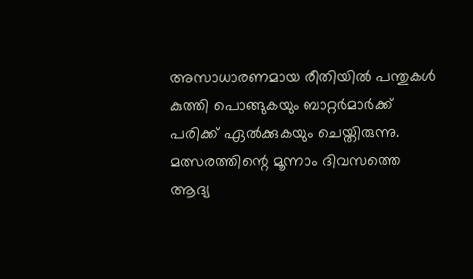അസാധാരണമായ രീതിയിൽ പന്തുകൾ കുത്തി പൊങ്ങുകയും ബാറ്റർമാർക്ക് പരിക്ക് ഏൽക്കുകയും ചെയ്തിരുന്നു.
മത്സരത്തിന്റെ മൂന്നാം ദിവസത്തെ ആദ്യ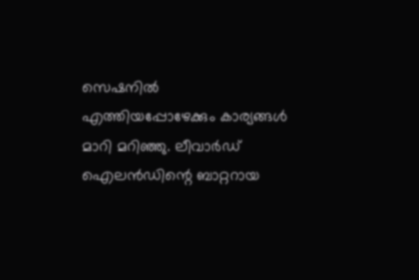സെഷനിൽ എത്തിയപ്പോഴേക്കും കാര്യങ്ങൾ മാറി മറിഞ്ഞു. ലീവാർഡ് ഐലൻഡിന്റെ ബാറ്ററായ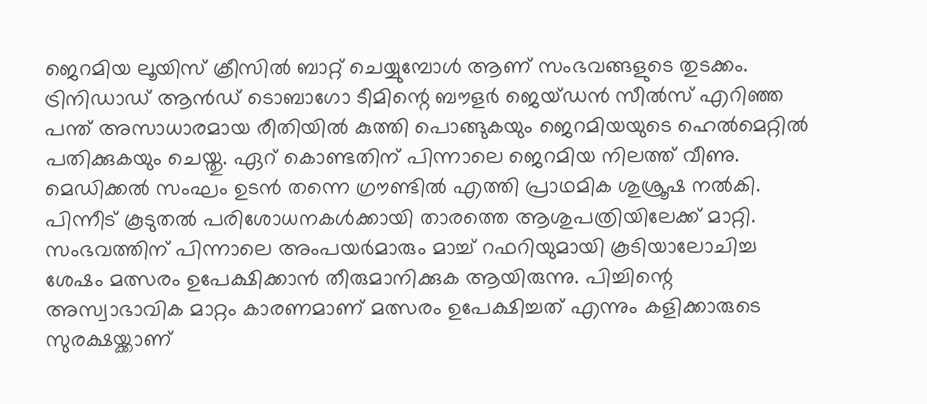ജെറമിയ ലൂയിസ് ക്രീസിൽ ബാറ്റ് ചെയ്യുമ്പോൾ ആണ് സംഭവങ്ങളുടെ തുടക്കം.
ട്രിനിഡാഡ് ആൻഡ് ടൊബാഗോ ടീമിന്റെ ബൗളർ ജെയ്ഡൻ സീൽസ് എറിഞ്ഞ പന്ത് അസാധാരമായ രീതിയിൽ കുത്തി പൊങ്ങുകയും ജെറമിയയുടെ ഹെൽമെറ്റിൽ പതിക്കുകയും ചെയ്തു. ഏറ് കൊണ്ടതിന് പിന്നാലെ ജെറമിയ നിലത്ത് വീണു. മെഡിക്കൽ സംഘം ഉടൻ തന്നെ ഗ്രൗണ്ടിൽ എത്തി പ്രാഥമിക ശുശ്രൂഷ നൽകി. പിന്നീട് കൂടുതൽ പരിശോധനകൾക്കായി താരത്തെ ആശുപത്രിയിലേക്ക് മാറ്റി.
സംഭവത്തിന് പിന്നാലെ അംപയർമാരും മാച്ച് റഫറിയുമായി കൂടിയാലോചിച്ച ശേഷം മത്സരം ഉപേക്ഷിക്കാൻ തീരുമാനിക്കുക ആയിരുന്നു. പിച്ചിന്റെ അസ്വാഭാവിക മാറ്റം കാരണമാണ് മത്സരം ഉപേക്ഷിച്ചത് എന്നും കളിക്കാരുടെ സുരക്ഷയ്ക്കാണ്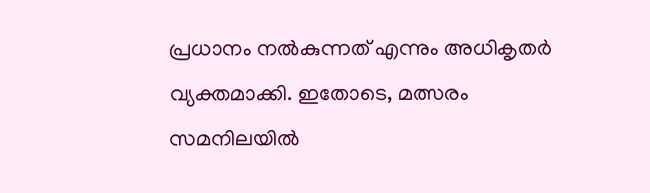പ്രധാനം നൽകുന്നത് എന്നും അധികൃതർ വ്യക്തമാക്കി. ഇതോടെ, മത്സരം സമനിലയിൽ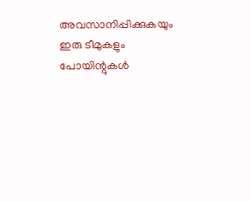അവസാനിപ്പിക്കുകയും ഇരു ടീമുകളും പോയിന്റുകൾ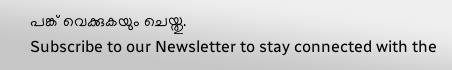പങ്ക് വെക്കുകയും ചെയ്തു.
Subscribe to our Newsletter to stay connected with the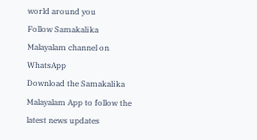world around you
Follow Samakalika Malayalam channel on WhatsApp
Download the Samakalika Malayalam App to follow the latest news updates